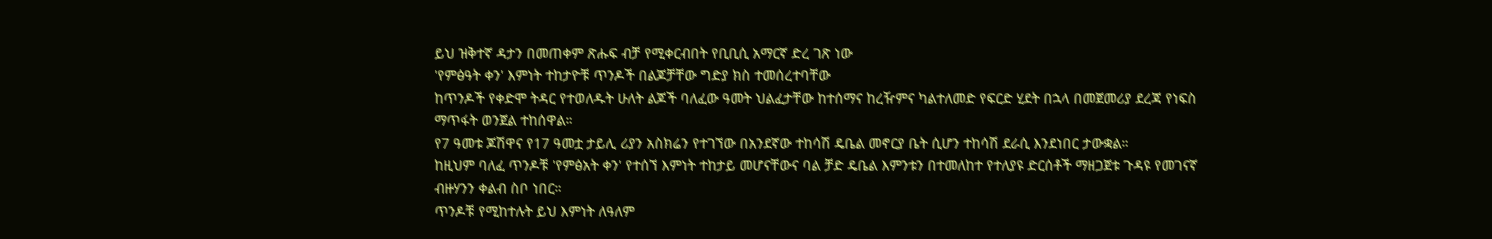ይህ ዝቅተኛ ዳታን በመጠቀም ጽሑፍ ብቻ የሚቀርብበት የቢቢሲ አማርኛ ድረ ገጽ ነው
'የምፅዓት ቀን' እምነት ተከታዮቹ ጥንዶች በልጆቻቸው ግድያ ክስ ተመሰረተባቸው
ከጥንዶች የቀድሞ ትዳር የተወለዱት ሁለት ልጆች ባለፈው ዓመት ህልፈታቸው ከተሰማና ከረዥምና ካልተለመድ የፍርድ ሂደት በኋላ በመጀመሪያ ደረጃ የነፍስ ማጥፋት ወንጀል ተከሰዋል።
የ7 ዓመቱ ጆሽዋና የ17 ዓመቷ ታይሊ ሪያን አስክሬን የተገኘው በአንደኛው ተከሳሽ ዴቤል መኖርያ ቤት ሲሆን ተከሳሽ ደራሲ እንደነበር ታውቋል።
ከዚህም ባለፈ ጥንዶቹ 'የምፅአት ቀን' የተሰኘ እምነት ተከታይ መሆናቸውና ባል ቻድ ዴቤል እምንቱን በተመለከተ የተለያዩ ድርሰቶች ማዘጋጀቱ ጉዳዩ የመገናኛ ብዙሃንን ቀልብ ስቦ ነበር።
ጥንዶቹ የሚከተሉት ይህ እምነት ለዓለም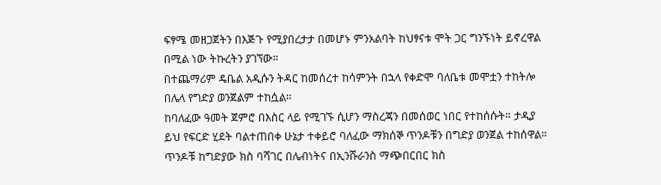ፍፃሜ መዘጋጀትን በእጅጉ የሚያበረታታ በመሆኑ ምንአልባት ከህፃናቱ ሞት ጋር ግንኙነት ይኖረዋል በሚል ነው ትኩረትን ያገኘው።
በተጨማሪም ዴቤል አዲሱን ትዳር ከመሰረተ ከሳምንት በኋላ የቀድሞ ባለቤቱ መሞቷን ተከትሎ በሌላ የግድያ ወንጀልም ተከሷል።
ከባለፈው ዓመት ጀምሮ በእስር ላይ የሚገኙ ሲሆን ማስረጃን በመሰወር ነበር የተከሰሱት። ታዲያ ይህ የፍርድ ሂደት ባልተጠበቀ ሁኔታ ተቀይሮ ባለፈው ማክሰኞ ጥንዶቹን በግድያ ወንጀል ተከሰዋል።
ጥንዶቹ ከግድያው ክስ ባሻገር በሌብነትና በኢንሹራንስ ማጭበርበር ክስ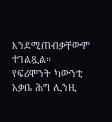እንደሚጠብቃቸውም ተገልጿል።
የፍሪሞንት ካውንቲ አቃቤ ሕግ ሊንዚ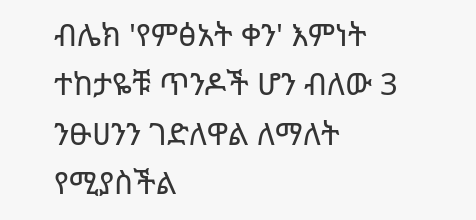ብሌክ 'የምፅአት ቀን' እምነት ተከታዬቹ ጥንዶች ሆን ብለው 3 ንፁሀንን ገድለዋል ለማለት የሚያስችል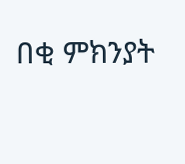በቂ ምክንያት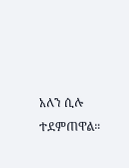አለን ሲሉ ተደምጠዋል።